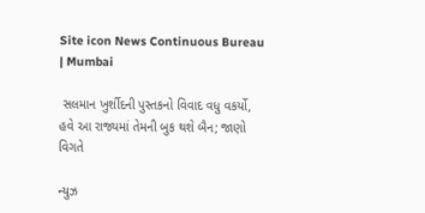Site icon News Continuous Bureau | Mumbai

 સલમાન ખુર્શીદની પુસ્તકનો વિવાદ વધુ વકર્યો, હવે આ રાજ્યમાં તેમની બુક થશે બૈન; જાણો વિગતે

ન્યુઝ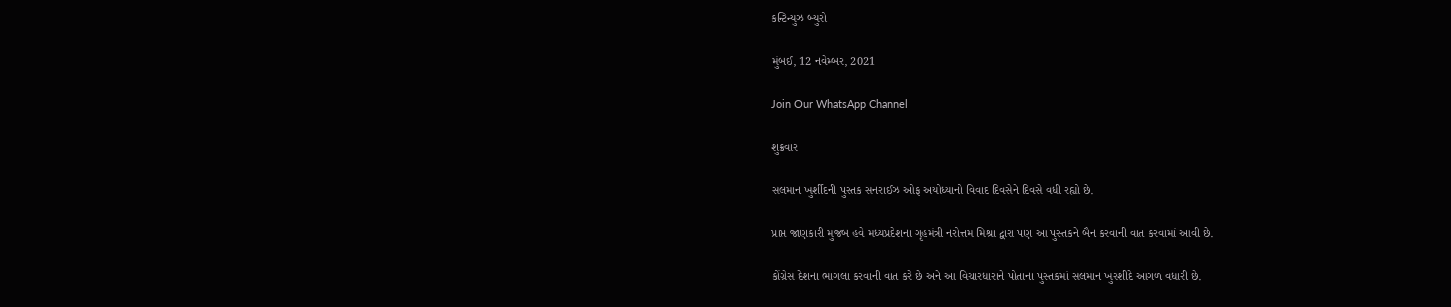કન્ટિન્યુઝ બ્યુરો

મુંબઈ, 12 નવેમ્બર, 2021

Join Our WhatsApp Channel

શુક્રવાર

સલમાન ખુર્શીદની પુસ્તક સનરાઈઝ ઓફ અયોધ્યાનો વિવાદ દિવસેને દિવસે વધી રહ્યો છે.

પ્રાપ્ત જાણકારી મુજબ હવે મધ્યપ્રદેશના ગૃહમંત્રી નરોત્તમ મિશ્રા દ્વારા પણ આ પુસ્તકને બૈન કરવાની વાત કરવામાં આવી છે.

કોંગ્રેસ દેશના ભાગલા કરવાની વાત કરે છે અને આ વિચારધારાને પોતાના પુસ્તકમાં સલમાન ખુરશીદે આગળ વધારી છે.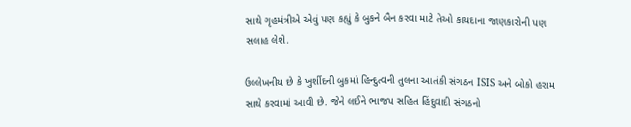સાથે ગૃહમંત્રીએ એવું પણ કહ્યું કે બુકને બૈન કરવા માટે તેઓ કાયદાના જાણકારોની પણ સલાહ લેશે.

ઉલ્લેખનીય છે કે ખુર્શીદની બુકમાં હિન્દુત્વની તુલના આતંકી સંગઠન ISIS અને બોકો હરામ સાથે કરવામાં આવી છે. જેને લઈને ભાજપ સહિત હિંદુવાદી સંગઠનો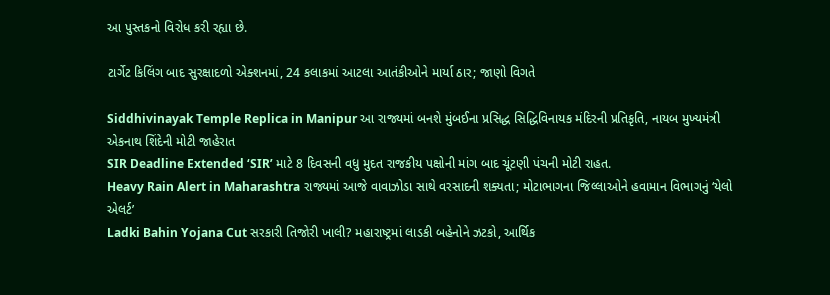આ પુસ્તકનો વિરોધ કરી રહ્યા છે.

ટાર્ગેટ કિલિંગ બાદ સુરક્ષાદળો એક્શનમાં, 24 કલાકમાં આટલા આતંકીઓને માર્યા ઠાર; જાણો વિગતે

Siddhivinayak Temple Replica in Manipur આ રાજ્યમાં બનશે મુંબઈના પ્રસિદ્ધ સિદ્ધિવિનાયક મંદિરની પ્રતિકૃતિ, નાયબ મુખ્યમંત્રી એકનાથ શિંદેની મોટી જાહેરાત
SIR Deadline Extended ‘SIR’ માટે 8 દિવસની વધુ મુદત રાજકીય પક્ષોની માંગ બાદ ચૂંટણી પંચની મોટી રાહત.
Heavy Rain Alert in Maharashtra રાજ્યમાં આજે વાવાઝોડા સાથે વરસાદની શક્યતા; મોટાભાગના જિલ્લાઓને હવામાન વિભાગનું ‘યેલો એલર્ટ’
Ladki Bahin Yojana Cut સરકારી તિજોરી ખાલી? મહારાષ્ટ્રમાં લાડકી બહેનોને ઝટકો, આર્થિક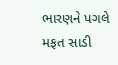ભારણને પગલે મફત સાડી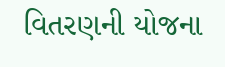વિતરણની યોજના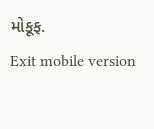મોકૂફ.
Exit mobile version